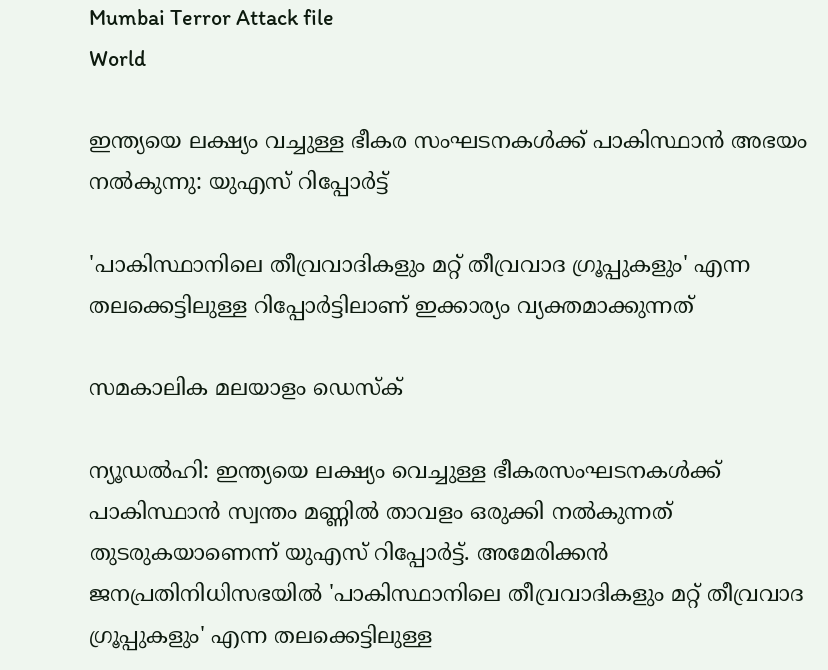Mumbai Terror Attack file
World

ഇന്ത്യയെ ലക്ഷ്യം വച്ചുള്ള ഭീകര സംഘടനകൾക്ക് പാകിസ്ഥാൻ അഭയം നൽകുന്നു: യുഎസ് റിപ്പോർട്ട്

'പാകിസ്ഥാനിലെ തീവ്രവാദികളും മറ്റ് തീവ്രവാദ ഗ്രൂപ്പുകളും' എന്ന തലക്കെട്ടിലുള്ള റിപ്പോര്‍ട്ടിലാണ് ഇക്കാര്യം വ്യക്തമാക്കുന്നത്

സമകാലിക മലയാളം ഡെസ്ക്

ന്യൂഡല്‍ഹി: ഇന്ത്യയെ ലക്ഷ്യം വെച്ചുള്ള ഭീകരസംഘടനകള്‍ക്ക് പാകിസ്ഥാന്‍ സ്വന്തം മണ്ണില്‍ താവളം ഒരുക്കി നല്‍കുന്നത് തുടരുകയാണെന്ന് യുഎസ് റിപ്പോര്‍ട്ട്. അമേരിക്കന്‍ ജനപ്രതിനിധിസഭയില്‍ 'പാകിസ്ഥാനിലെ തീവ്രവാദികളും മറ്റ് തീവ്രവാദ ഗ്രൂപ്പുകളും' എന്ന തലക്കെട്ടിലുള്ള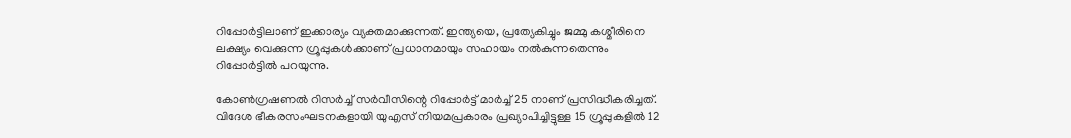റിപ്പോര്‍ട്ടിലാണ് ഇക്കാര്യം വ്യക്തമാക്കുന്നത്. ഇന്ത്യയെ, പ്രത്യേകിച്ചും ജമ്മു കശ്മീരിനെ ലക്ഷ്യം വെക്കുന്ന ഗ്രൂപ്പുകള്‍ക്കാണ് പ്രധാനമായും സഹായം നല്‍കുന്നതെന്നും റിപ്പോര്‍ട്ടില്‍ പറയുന്നു.

കോണ്‍ഗ്രഷണല്‍ റിസര്‍ച്ച് സര്‍വീസിന്റെ റിപ്പോര്‍ട്ട് മാര്‍ച്ച് 25 നാണ് പ്രസിദ്ധീകരിച്ചത്. വിദേശ ഭീകരസംഘടനകളായി യുഎസ് നിയമപ്രകാരം പ്രഖ്യാപിച്ചിട്ടുള്ള 15 ഗ്രൂപ്പുകളില്‍ 12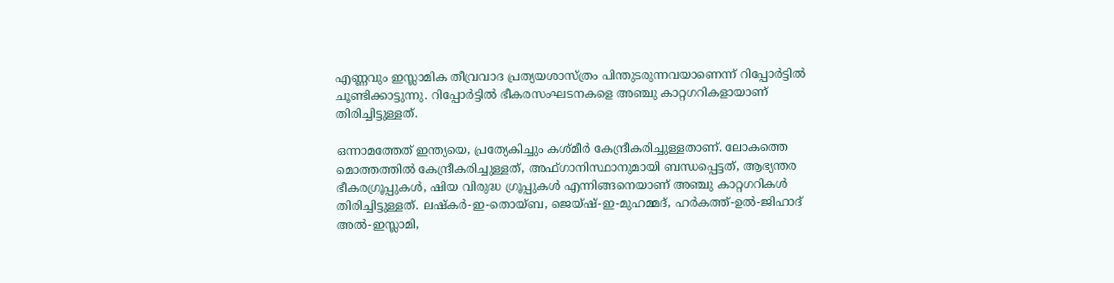എണ്ണവും ഇസ്ലാമിക തീവ്രവാദ പ്രത്യയശാസ്ത്രം പിന്തുടരുന്നവയാണെന്ന് റിപ്പോര്‍ട്ടില്‍ ചൂണ്ടിക്കാട്ടുന്നു. റിപ്പോര്‍ട്ടില്‍ ഭീകരസംഘടനകളെ അഞ്ചു കാറ്റഗറികളായാണ് തിരിച്ചിട്ടുള്ളത്.

ഒന്നാമത്തേത് ഇന്ത്യയെ, പ്രത്യേകിച്ചും കശ്മീര്‍ കേന്ദ്രീകരിച്ചുള്ളതാണ്. ലോകത്തെ മൊത്തത്തില്‍ കേന്ദ്രീകരിച്ചുള്ളത്, അഫ്ഗാനിസ്ഥാനുമായി ബന്ധപ്പെട്ടത്, ആഭ്യന്തര ഭീകരഗ്രൂപ്പുകള്‍, ഷിയ വിരുദ്ധ ഗ്രൂപ്പുകള്‍ എന്നിങ്ങനെയാണ് അഞ്ചു കാറ്റഗറികള്‍ തിരിച്ചിട്ടുള്ളത്. ലഷ്‌കര്‍-ഇ-തൊയ്ബ, ജെയ്ഷ്-ഇ-മുഹമ്മദ്, ഹര്‍കത്ത്-ഉല്‍-ജിഹാദ് അല്‍-ഇസ്ലാമി,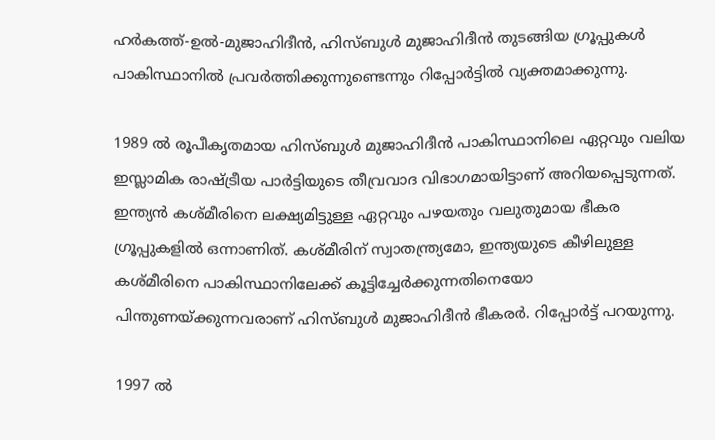ഹര്‍കത്ത്-ഉല്‍-മുജാഹിദീന്‍, ഹിസ്ബുള്‍ മുജാഹിദീന്‍ തുടങ്ങിയ ഗ്രൂപ്പുകള്‍ പാകിസ്ഥാനില്‍ പ്രവര്‍ത്തിക്കുന്നുണ്ടെന്നും റിപ്പോര്‍ട്ടില്‍ വ്യക്തമാക്കുന്നു.

1989 ല്‍ രൂപീകൃതമായ ഹിസ്ബുള്‍ മുജാഹിദീന്‍ പാകിസ്ഥാനിലെ ഏറ്റവും വലിയ ഇസ്ലാമിക രാഷ്ട്രീയ പാര്‍ട്ടിയുടെ തീവ്രവാദ വിഭാഗമായിട്ടാണ് അറിയപ്പെടുന്നത്. ഇന്ത്യന്‍ കശ്മീരിനെ ലക്ഷ്യമിട്ടുള്ള ഏറ്റവും പഴയതും വലുതുമായ ഭീകര ഗ്രൂപ്പുകളില്‍ ഒന്നാണിത്. കശ്മീരിന് സ്വാതന്ത്ര്യമോ, ഇന്ത്യയുടെ കീഴിലുള്ള കശ്മീരിനെ പാകിസ്ഥാനിലേക്ക് കൂട്ടിച്ചേര്‍ക്കുന്നതിനെയോ പിന്തുണയ്ക്കുന്നവരാണ് ഹിസ്ബുള്‍ മുജാഹിദീന്‍ ഭീകരര്‍. റിപ്പോര്‍ട്ട് പറയുന്നു.

1997 ല്‍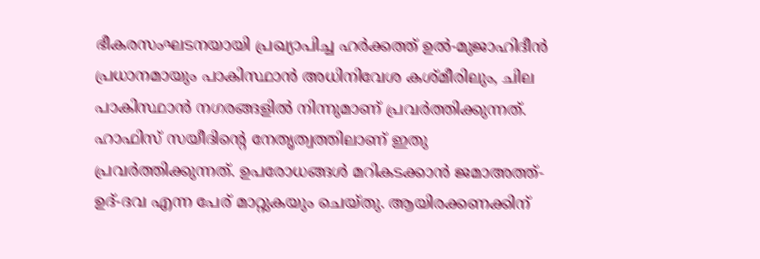ഭീകരസംഘടനയായി പ്രഖ്യാപിച്ച ഹര്‍ക്കത്ത് ഉല്‍-മുജാഹിദീന്‍ പ്രധാനമായും പാകിസ്ഥാന്‍ അധിനിവേശ കശ്മീരിലും, ചില പാകിസ്ഥാന്‍ നഗരങ്ങളില്‍ നിന്നുമാണ് പ്രവര്‍ത്തിക്കുന്നത്. ഹാഫിസ് സയീദിന്റെ നേതൃത്വത്തിലാണ് ഇതു പ്രവര്‍ത്തിക്കുന്നത്. ഉപരോധങ്ങള്‍ മറികടക്കാന്‍ ജമാഅത്ത്-ഉദ്-ദവ എന്ന പേര് മാറ്റുകയും ചെയ്തു. ആയിരക്കണക്കിന്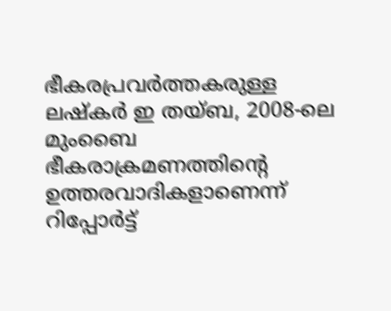ഭീകരപ്രവര്‍ത്തകരുള്ള ലഷ്‌കര്‍ ഇ തയ്ബ, 2008-ലെ മുംബൈ ഭീകരാക്രമണത്തിന്റെ ഉത്തരവാദികളാണെന്ന് റിപ്പോര്‍ട്ട്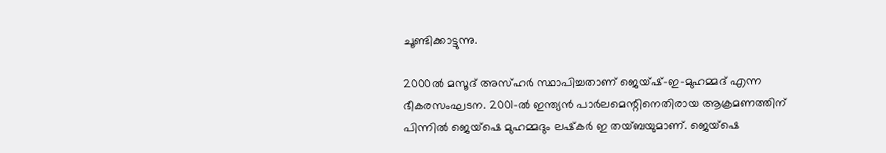ചൂണ്ടിക്കാട്ടുന്നു.

2000ല്‍ മസൂദ് അസ്ഹര്‍ സ്ഥാപിച്ചതാണ് ജെയ്ഷ്-ഇ-മുഹമ്മദ് എന്ന ഭീകരസംഘടന. 2001-ല്‍ ഇന്ത്യന്‍ പാര്‍ലമെന്റിനെതിരായ ആക്രമണത്തിന് പിന്നില്‍ ജെയ്‌ഷെ മുഹമ്മദും ലഷ്‌കര്‍ ഇ തയ്ബയുമാണ്. ജെയ്‌ഷെ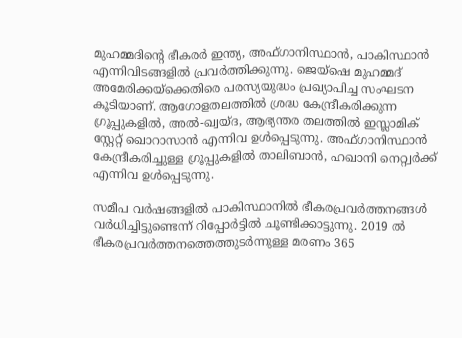മുഹമ്മദിന്റെ ഭീകരര്‍ ഇന്ത്യ, അഫ്ഗാനിസ്ഥാന്‍, പാകിസ്ഥാന്‍ എന്നിവിടങ്ങളില്‍ പ്രവര്‍ത്തിക്കുന്നു. ജെയ്‌ഷെ മുഹമ്മദ് അമേരിക്കയ്‌ക്കെതിരെ പരസ്യയുദ്ധം പ്രഖ്യാപിച്ച സംഘടന കൂടിയാണ്. ആഗോളതലത്തില്‍ ശ്രദ്ധ കേന്ദ്രീകരിക്കുന്ന ഗ്രൂപ്പുകളില്‍, അല്‍-ഖ്വയ്ദ, ആഭ്യന്തര തലത്തില്‍ ഇസ്ലാമിക് സ്റ്റേറ്റ് ഖൊറാസാന്‍ എന്നിവ ഉള്‍പ്പെടുന്നു. അഫ്ഗാനിസ്ഥാന്‍ കേന്ദ്രീകരിച്ചുള്ള ഗ്രൂപ്പുകളില്‍ താലിബാന്‍, ഹഖാനി നെറ്റ്വര്‍ക്ക് എന്നിവ ഉള്‍പ്പെടുന്നു.

സമീപ വര്‍ഷങ്ങളില്‍ പാകിസ്ഥാനില്‍ ഭീകരപ്രവര്‍ത്തനങ്ങള്‍ വര്‍ധിച്ചിട്ടുണ്ടെന്ന് റിപ്പോര്‍ട്ടില്‍ ചൂണ്ടിക്കാട്ടുന്നു. 2019 ല്‍ ഭീകരപ്രവര്‍ത്തനത്തെത്തുടര്‍ന്നുള്ള മരണം 365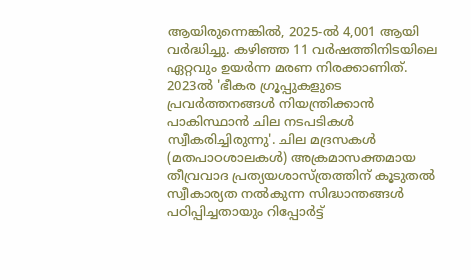ആയിരുന്നെങ്കില്‍, 2025-ല്‍ 4,001 ആയി വര്‍ദ്ധിച്ചു. കഴിഞ്ഞ 11 വര്‍ഷത്തിനിടയിലെ ഏറ്റവും ഉയര്‍ന്ന മരണ നിരക്കാണിത്. 2023ല്‍ 'ഭീകര ഗ്രൂപ്പുകളുടെ പ്രവര്‍ത്തനങ്ങള്‍ നിയന്ത്രിക്കാന്‍ പാകിസ്ഥാന്‍ ചില നടപടികള്‍ സ്വീകരിച്ചിരുന്നു'. ചില മദ്രസകള്‍ (മതപാഠശാലകള്‍) അക്രമാസക്തമായ തീവ്രവാദ പ്രത്യയശാസ്ത്രത്തിന് കൂടുതല്‍ സ്വീകാര്യത നല്‍കുന്ന സിദ്ധാന്തങ്ങള്‍ പഠിപ്പിച്ചതായും റിപ്പോര്‍ട്ട്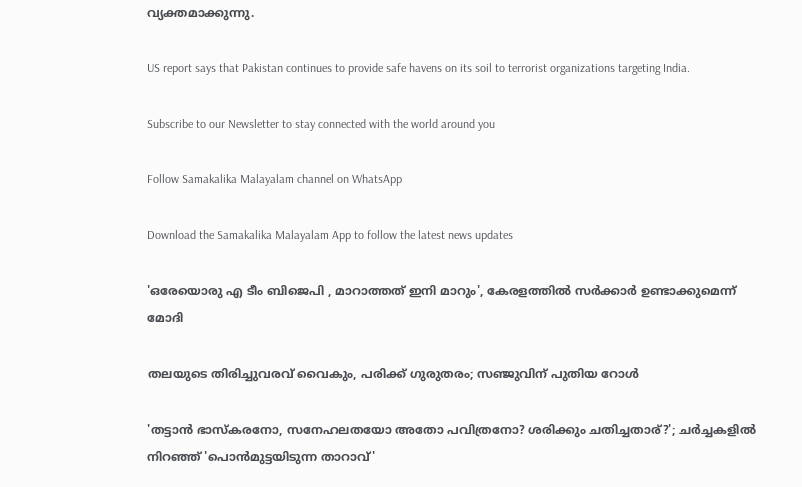വ്യക്തമാക്കുന്നു.

US report says that Pakistan continues to provide safe havens on its soil to terrorist organizations targeting India.

Subscribe to our Newsletter to stay connected with the world around you

Follow Samakalika Malayalam channel on WhatsApp

Download the Samakalika Malayalam App to follow the latest news updates

'ഒരേയൊരു എ ടീം ബിജെപി , മാറാത്തത് ഇനി മാറും', കേരളത്തിൽ സർക്കാർ ഉണ്ടാക്കുമെന്ന് മോദി

തലയുടെ തിരിച്ചുവരവ് വൈകും, പരിക്ക് ഗുരുതരം; സഞ്ജുവിന് പുതിയ റോൾ

'തട്ടാന്‍ ഭാസ്‌കരനോ, സനേഹലതയോ അതോ പവിത്രനോ? ശരിക്കും ചതിച്ചതാര്?'; ചര്‍ച്ചകളില്‍ നിറഞ്ഞ് 'പൊന്‍മുട്ടയിടുന്ന താറാവ്'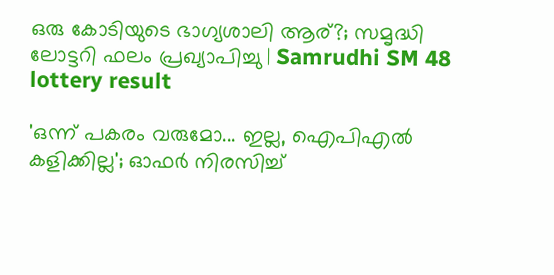ഒരു കോടിയുടെ ഭാഗ്യശാലി ആര്?; സമൃദ്ധി ലോട്ടറി ഫലം പ്രഖ്യാപിച്ചു | Samrudhi SM 48 lottery result

'ഒന്ന് പകരം വരുമോ... ഇല്ല, ഐപിഎൽ കളിക്കില്ല'; ഓഫർ നിരസിച്ച്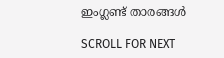ഇംഗ്ലണ്ട് താരങ്ങൾ

SCROLL FOR NEXT